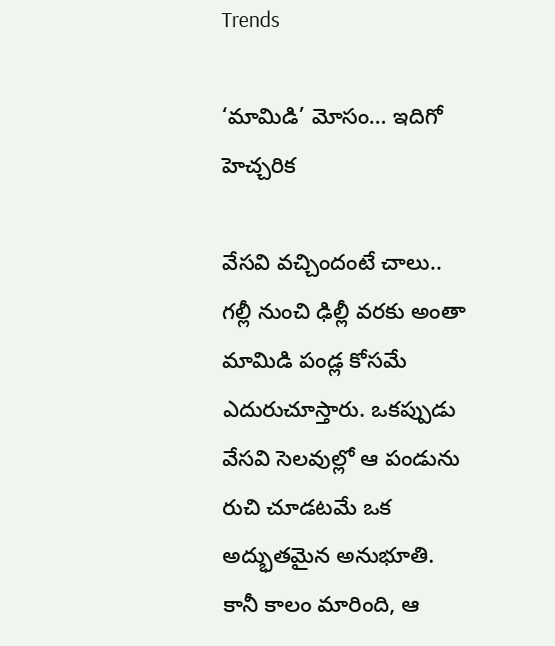Trends

‘మామిడి’ మోసం… ఇదిగో హెచ్చరిక

వేసవి వచ్చిందంటే చాలు.. గల్లీ నుంచి ఢిల్లీ వరకు అంతా మామిడి పండ్ల కోసమే ఎదురుచూస్తారు. ఒకప్పుడు వేసవి సెలవుల్లో ఆ పండును రుచి చూడటమే ఒక అద్భుతమైన అనుభూతి. కానీ కాలం మారింది, ఆ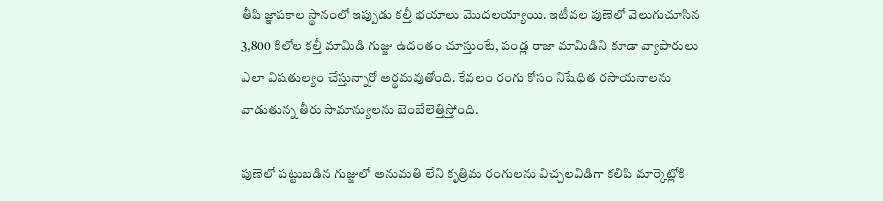తీపి జ్ఞాపకాల స్థానంలో ఇప్పుడు కల్తీ భయాలు మొదలయ్యాయి. ఇటీవల పుణెలో వెలుగుచూసిన 3,800 కిలోల కల్తీ మామిడి గుజ్జు ఉదంతం చూస్తుంటే, పండ్ల రాజా మామిడిని కూడా వ్యాపారులు ఎలా విషతుల్యం చేస్తున్నారో అర్థమవుతోంది. కేవలం రంగు కోసం నిషేధిత రసాయనాలను వాడుతున్న తీరు సామాన్యులను బెంబేలెత్తిస్తోంది.

పుణెలో పట్టుబడిన గుజ్జులో అనుమతి లేని కృత్రిమ రంగులను విచ్చలవిడిగా కలిపి మార్కెట్లోకి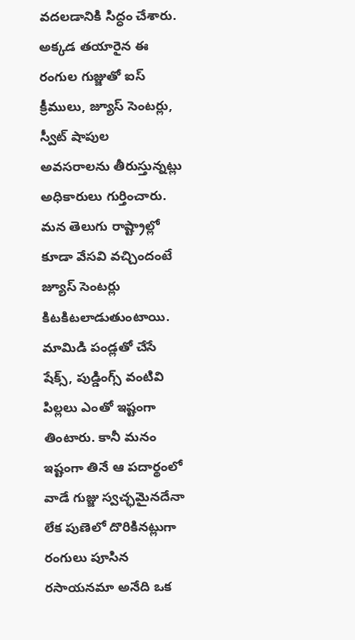వదలడానికి సిద్ధం చేశారు. అక్కడ తయారైన ఈ రంగుల గుజ్జుతో ఐస్ క్రీములు, జ్యూస్ సెంటర్లు, స్వీట్ షాపుల అవసరాలను తీరుస్తున్నట్లు అధికారులు గుర్తించారు. మన తెలుగు రాష్ట్రాల్లో కూడా వేసవి వచ్చిందంటే జ్యూస్ సెంటర్లు కిటకిటలాడుతుంటాయి. మామిడి పండ్లతో చేసే షేక్స్, పుడ్డింగ్స్ వంటివి పిల్లలు ఎంతో ఇష్టంగా తింటారు. కానీ మనం ఇష్టంగా తినే ఆ పదార్థంలో వాడే గుజ్జు స్వచ్ఛమైనదేనా లేక పుణెలో దొరికినట్లుగా రంగులు పూసిన రసాయనమా అనేది ఒక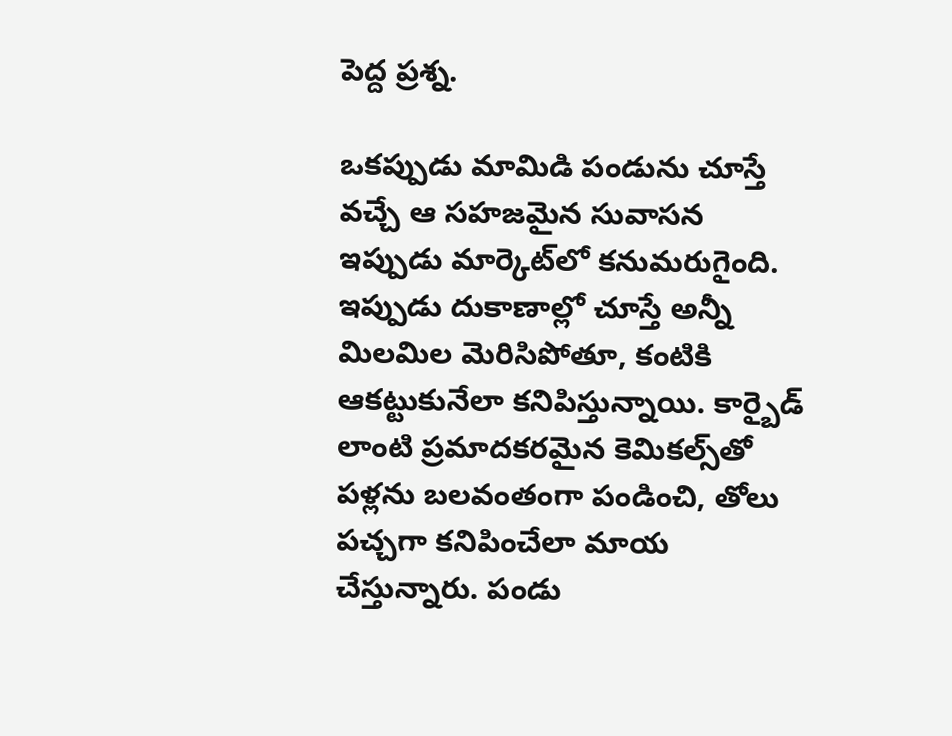పెద్ద ప్రశ్న.

ఒకప్పుడు మామిడి పండును చూస్తే వచ్చే ఆ సహజమైన సువాసన ఇప్పుడు మార్కెట్‌లో కనుమరుగైంది. ఇప్పుడు దుకాణాల్లో చూస్తే అన్నీ మిలమిల మెరిసిపోతూ, కంటికి ఆకట్టుకునేలా కనిపిస్తున్నాయి. కార్బైడ్ లాంటి ప్రమాదకరమైన కెమికల్స్‌తో పళ్లను బలవంతంగా పండించి, తోలు పచ్చగా కనిపించేలా మాయ చేస్తున్నారు. పండు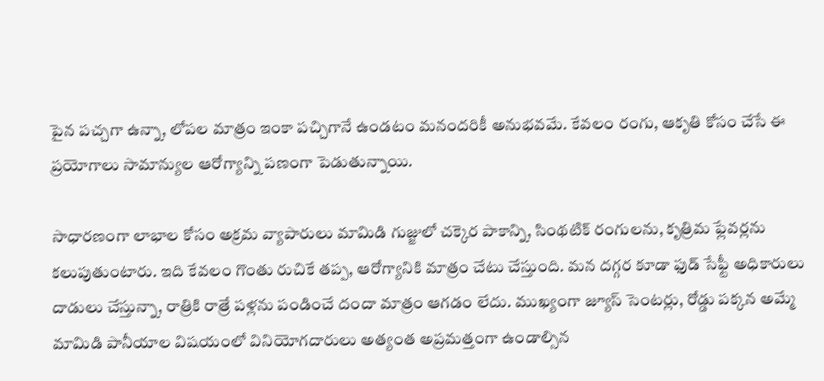పైన పచ్చగా ఉన్నా, లోపల మాత్రం ఇంకా పచ్చిగానే ఉండటం మనందరికీ అనుభవమే. కేవలం రంగు, ఆకృతి కోసం చేసే ఈ ప్రయోగాలు సామాన్యుల ఆరోగ్యాన్ని పణంగా పెడుతున్నాయి.

సాధారణంగా లాభాల కోసం అక్రమ వ్యాపారులు మామిడి గుజ్జులో చక్కెర పాకాన్ని, సింథటిక్ రంగులను, కృత్రిమ ఫ్లేవర్లను కలుపుతుంటారు. ఇది కేవలం గొంతు రుచికే తప్ప, ఆరోగ్యానికి మాత్రం చేటు చేస్తుంది. మన దగ్గర కూడా ఫుడ్ సేఫ్టీ అధికారులు దాడులు చేస్తున్నా, రాత్రికి రాత్రే పళ్లను పండించే దందా మాత్రం ఆగడం లేదు. ముఖ్యంగా జ్యూస్ సెంటర్లు, రోడ్డు పక్కన అమ్మే మామిడి పానీయాల విషయంలో వినియోగదారులు అత్యంత అప్రమత్తంగా ఉండాల్సిన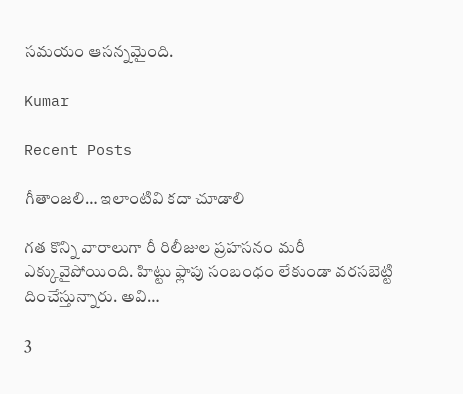సమయం ఆసన్నమైంది.

Kumar

Recent Posts

గీతాంజలి… ఇలాంటివి కదా చూడాలి

గత కొన్ని వారాలుగా రీ రిలీజుల ప్రహసనం మరీ ఎక్కువైపోయింది. హిట్టు ఫ్లాపు సంబంధం లేకుండా వరసబెట్టి దించేస్తున్నారు. అవి…

3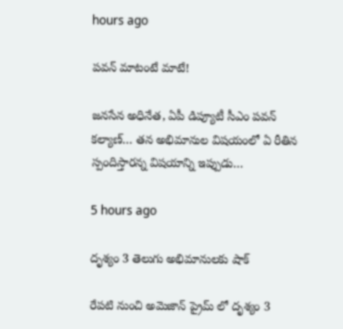hours ago

పవన్ మాటంటే మాటే!

జనసేన అధినేత, ఏపీ డిప్యూటీ సీఎం పవన్ కల్యాణ్… తన అభిమానుల విషయంలో ఏ రీతిన స్పందిస్తారన్న విషయాన్ని ఇప్పుడు…

5 hours ago

దృశ్యం 3 తెలుగు అభిమానులకు షాక్

రేపటి నుంచి అమెజాన్ ప్రైమ్ లో దృశ్యం 3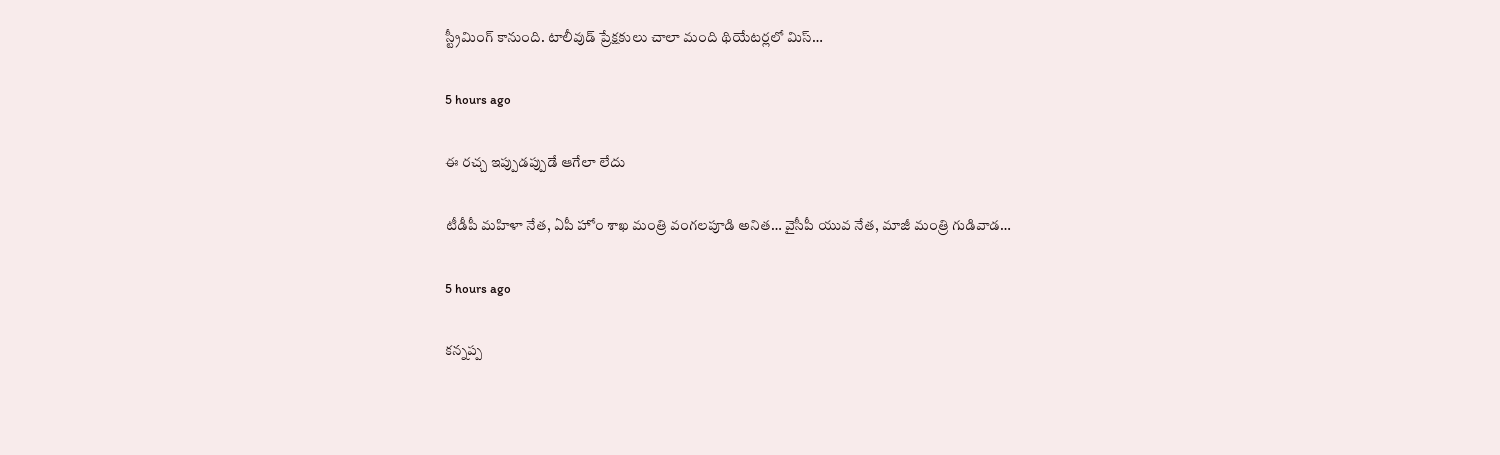స్ట్రీమింగ్ కానుంది. టాలీవుడ్ ప్రేక్షకులు చాలా మంది థియేటర్లలో మిస్…

5 hours ago

ఈ రచ్చ ఇప్పుడప్పుడే ఆగేలా లేదు

టీడీపీ మహిళా నేత, ఏపీ హోం శాఖ మంత్రి వంగలపూడి అనిత… వైసీపీ యువ నేత, మాజీ మంత్రి గుడివాడ…

5 hours ago

కన్నప్ప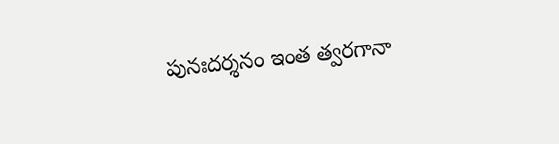పునఃదర్శనం ఇంత త్వరగానా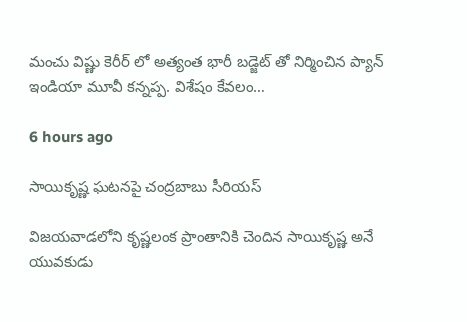మంచు విష్ణు కెరీర్ లో అత్యంత భారీ బడ్జెట్ తో నిర్మించిన ప్యాన్ ఇండియా మూవీ కన్నప్ప. విశేషం కేవలం…

6 hours ago

సాయికృష్ణ ఘటనపై చంద్రబాబు సీరియస్

విజయవాడలోని కృష్ణలంక ప్రాంతానికి చెందిన సాయికృష్ణ అనే యువకుడు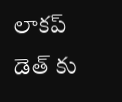లాకప్ డెత్ కు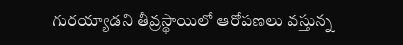గురయ్యాడని తీవ్రస్థాయిలో ఆరోపణలు వస్తున్న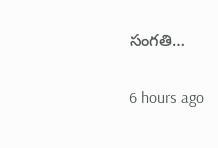సంగతి…

6 hours ago